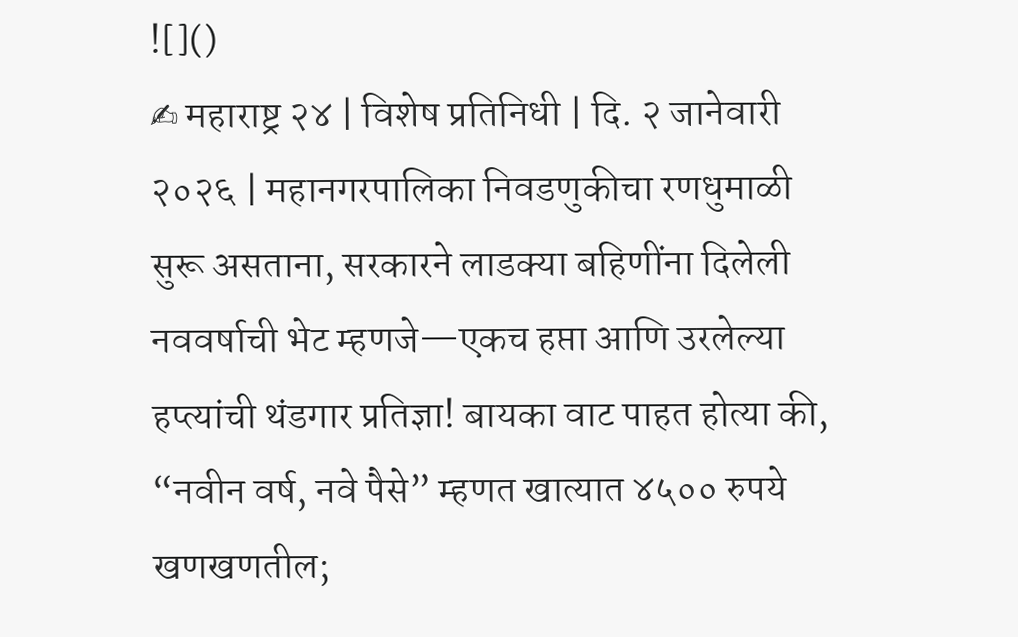![]()
✍ महाराष्ट्र २४ | विशेष प्रतिनिधी | दि. २ जानेवारी २०२६ | महानगरपालिका निवडणुकीचा रणधुमाळी सुरू असताना, सरकारने लाडक्या बहिणींना दिलेली नववर्षाची भेट म्हणजे—एकच हप्ता आणि उरलेल्या हप्त्यांची थंडगार प्रतिज्ञा! बायका वाट पाहत होत्या की, “नवीन वर्ष, नवे पैसे” म्हणत खात्यात ४५०० रुपये खणखणतील;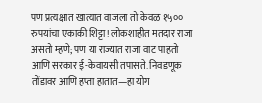पण प्रत्यक्षात खात्यात वाजला तो केवळ १५०० रुपयांचा एकाकी शिट्टा! लोकशाहीत मतदार राजा असतो म्हणे; पण या राज्यात राजा वाट पाहतो आणि सरकार ई-केवायसी तपासते. निवडणूक तोंडावर आणि हप्ता हातात—हा योग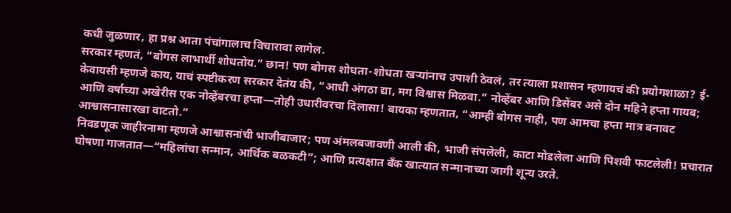कधी जुळणार, हा प्रश्न आता पंचांगालाच विचारावा लागेल.
सरकार म्हणतं, “बोगस लाभार्थी शोधतोय.” छान! पण बोगस शोधता-शोधता खऱ्यांनाच उपाशी ठेवलं, तर त्याला प्रशासन म्हणायचं की प्रयोगशाळा? ई-केवायसी म्हणजे काय, याचं स्पष्टीकरण सरकार देतंय की, “आधी अंगठा द्या, मग विश्वास मिळवा.” नोव्हेंबर आणि डिसेंबर असे दोन महिने हप्ता गायब; आणि वर्षाच्या अखेरीस एक नोव्हेंबरचा हप्ता—तोही उधारीवरचा दिलासा! बायका म्हणतात, “आम्ही बोगस नाही, पण आमचा हप्ता मात्र बनावट आश्वासनासारखा वाटतो.”
निवडणूक जाहीरनामा म्हणजे आश्वासनांची भाजीबाजार; पण अंमलबजावणी आली की, भाजी संपलेली, काटा मोडलेला आणि पिशवी फाटलेली! प्रचारात घोषणा गाजतात—“महिलांचा सन्मान, आर्थिक बळकटी”; आणि प्रत्यक्षात बँक खात्यात सन्मानाच्या जागी शून्य उरते.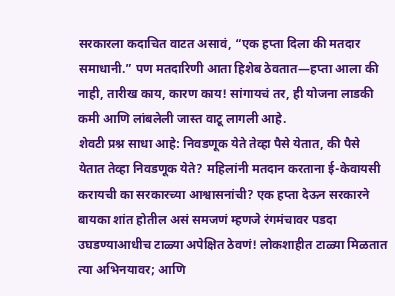सरकारला कदाचित वाटत असावं, “एक हप्ता दिला की मतदार समाधानी.” पण मतदारिणी आता हिशेब ठेवतात—हप्ता आला की नाही, तारीख काय, कारण काय! सांगायचं तर, ही योजना लाडकी कमी आणि लांबलेली जास्त वाटू लागली आहे.
शेवटी प्रश्न साधा आहे: निवडणूक येते तेव्हा पैसे येतात, की पैसे येतात तेव्हा निवडणूक येते? महिलांनी मतदान करताना ई-केवायसी करायची का सरकारच्या आश्वासनांची? एक हप्ता देऊन सरकारने बायका शांत होतील असं समजणं म्हणजे रंगमंचावर पडदा उघडण्याआधीच टाळ्या अपेक्षित ठेवणं! लोकशाहीत टाळ्या मिळतात त्या अभिनयावर; आणि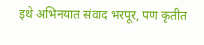इथे अभिनयात संवाद भरपूर, पण कृतीत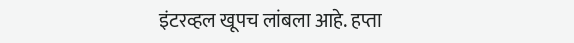इंटरव्हल खूपच लांबला आहे. हप्ता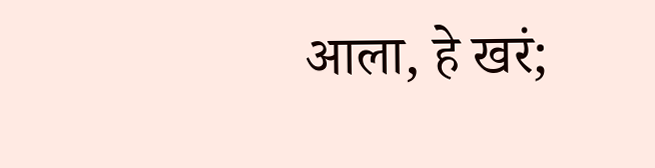आला, हे खरं;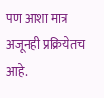पण आशा मात्र अजूनही प्रक्रियेतच आहे.